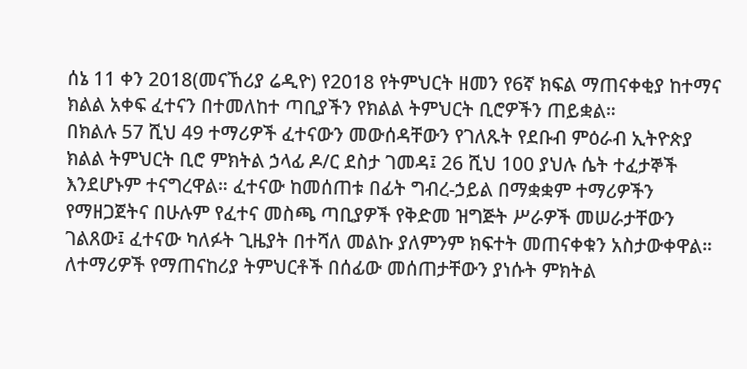ሰኔ 11 ቀን 2018(መናኸሪያ ሬዲዮ) የ2018 የትምህርት ዘመን የ6ኛ ክፍል ማጠናቀቂያ ከተማና ክልል አቀፍ ፈተናን በተመለከተ ጣቢያችን የክልል ትምህርት ቢሮዎችን ጠይቋል።
በክልሉ 57 ሺህ 49 ተማሪዎች ፈተናውን መውሰዳቸውን የገለጹት የደቡብ ምዕራብ ኢትዮጵያ ክልል ትምህርት ቢሮ ምክትል ኃላፊ ዶ/ር ደስታ ገመዳ፤ 26 ሺህ 100 ያህሉ ሴት ተፈታኞች እንደሆኑም ተናግረዋል። ፈተናው ከመሰጠቱ በፊት ግብረ-ኃይል በማቋቋም ተማሪዎችን የማዘጋጀትና በሁሉም የፈተና መስጫ ጣቢያዎች የቅድመ ዝግጅት ሥራዎች መሠራታቸውን ገልጸው፤ ፈተናው ካለፉት ጊዜያት በተሻለ መልኩ ያለምንም ክፍተት መጠናቀቁን አስታውቀዋል።
ለተማሪዎች የማጠናከሪያ ትምህርቶች በሰፊው መሰጠታቸውን ያነሱት ምክትል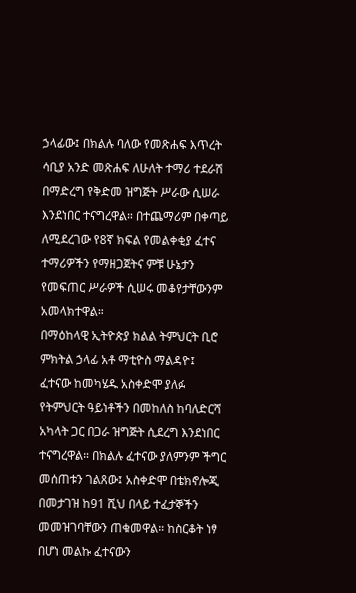ኃላፊው፤ በክልሉ ባለው የመጽሐፍ እጥረት ሳቢያ አንድ መጽሐፍ ለሁለት ተማሪ ተደራሽ በማድረግ የቅድመ ዝግጅት ሥራው ሲሠራ እንደነበር ተናግረዋል። በተጨማሪም በቀጣይ ለሚደረገው የ8ኛ ክፍል የመልቀቂያ ፈተና ተማሪዎችን የማዘጋጀትና ምቹ ሁኔታን የመፍጠር ሥራዎች ሲሠሩ መቆየታቸውንም አመላክተዋል።
በማዕከላዊ ኢትዮጵያ ክልል ትምህርት ቢሮ ምክትል ኃላፊ አቶ ማቲዮስ ማልዳዮ፤ ፈተናው ከመካሄዱ አስቀድሞ ያለፉ የትምህርት ዓይነቶችን በመከለስ ከባለድርሻ አካላት ጋር በጋራ ዝግጅት ሲደረግ እንደነበር ተናግረዋል። በክልሉ ፈተናው ያለምንም ችግር መሰጠቱን ገልጸው፤ አስቀድሞ በቴክኖሎጂ በመታገዝ ከ91 ሺህ በላይ ተፈታኞችን መመዝገባቸውን ጠቁመዋል። ከስርቆት ነፃ በሆነ መልኩ ፈተናውን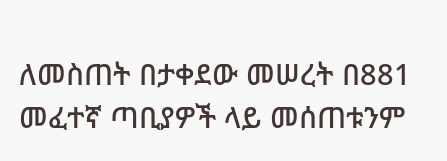ለመስጠት በታቀደው መሠረት በ881 መፈተኛ ጣቢያዎች ላይ መሰጠቱንም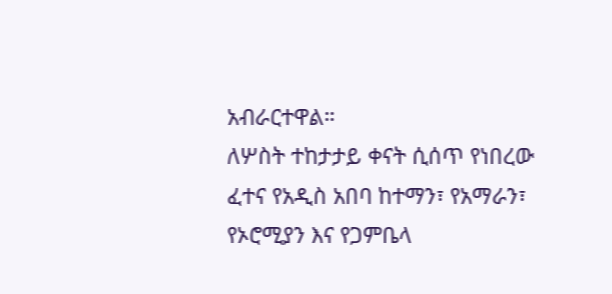አብራርተዋል።
ለሦስት ተከታታይ ቀናት ሲሰጥ የነበረው ፈተና የአዲስ አበባ ከተማን፣ የአማራን፣ የኦሮሚያን እና የጋምቤላ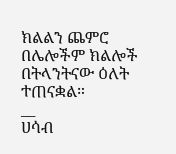ክልልን ጨምሮ በሌሎችም ክልሎች በትላንትናው ዕለት ተጠናቋል።
__
ሀሳብ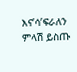እና’ሳ’ፍራለን
ምላሽ ይስጡ